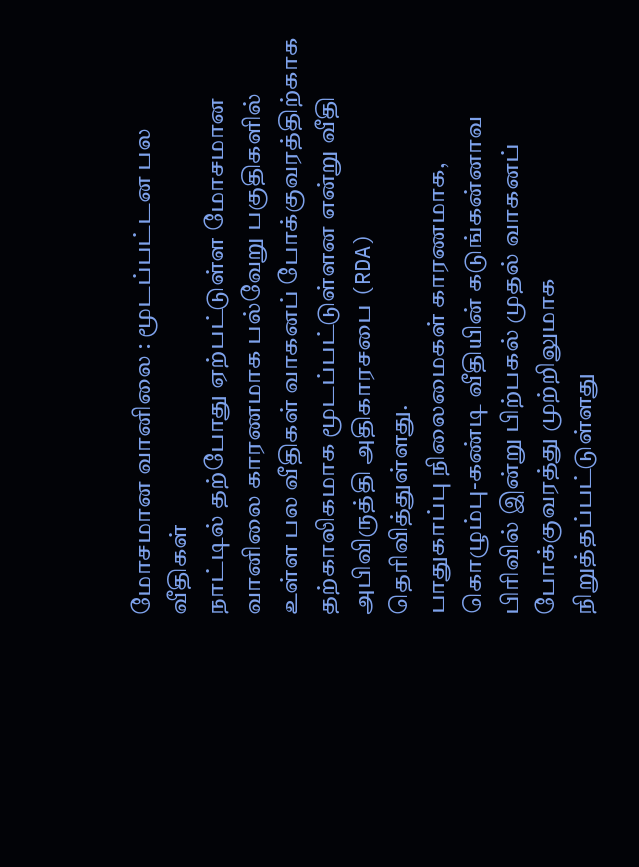மோசமான வானிலை : மூடப்பட்டன பல வீதிகள்
நாட்டில் தற்போது ஏற்பட்டுள்ள மோசமான வானிலை காரணமாக பல்வேறு பகுதிகளில் உள்ள பல வீதிகள் வாகனப் போக்குவரத்திற்காக தற்காலிகமாக மூடப்பட்டுள்ளன என்று வீதி அபிவிருத்தி அதிகாரசபை (RDA) தெரிவித்துள்ளது.
பாதுகாப்பு நிலைமைகள் காரணமாக, கொழும்பு-கண்டி வீதியின் கடுங்கன்னாவ பிரிவில் இன்று பிற்பகல் முதல் வாகனப் போக்குவரத்து முற்றிலுமாக நிறுத்தப்பட்டுள்ளது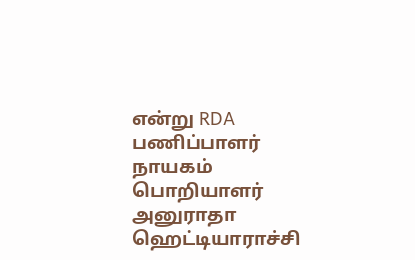என்று RDA பணிப்பாளர் நாயகம் பொறியாளர் அனுராதா ஹெட்டியாராச்சி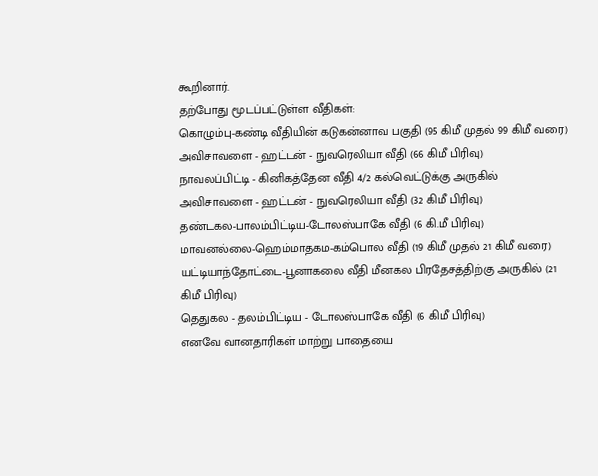கூறினார்.
தற்போது மூடப்பட்டுள்ள வீதிகள்:
கொழும்பு-கண்டி வீதியின் கடுகன்னாவ பகுதி (95 கிமீ முதல் 99 கிமீ வரை)
அவிசாவளை - ஹட்டன் - நுவரெலியா வீதி (66 கிமீ பிரிவு)
நாவலப்பிட்டி - கினிகத்தேன வீதி 4/2 கல்வெட்டுக்கு அருகில்
அவிசாவளை - ஹட்டன் - நுவரெலியா வீதி (32 கிமீ பிரிவு)
தண்டகல-பாலம்பிட்டிய-டோலஸ்பாகே வீதி (6 கி.மீ பிரிவு)
மாவனல்லை-ஹெம்மாதகம-கம்பொல வீதி (19 கிமீ முதல் 21 கிமீ வரை)
யட்டியாந்தோட்டை-பூனாகலை வீதி மீனகல பிரதேசத்திற்கு அருகில் (21 கிமீ பிரிவு)
தெதுகல - தலம்பிட்டிய - டோலஸ்பாகே வீதி (6 கிமீ பிரிவு)
எனவே வானதாரிகள் மாற்று பாதையை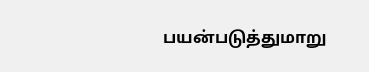பயன்படுத்துமாறு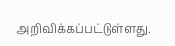அறிவிக்கப்பட்டுள்ளது.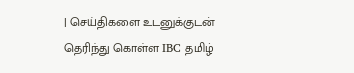| செய்திகளை உடனுக்குடன் தெரிந்து கொள்ள IBC தமிழ்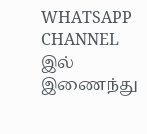WHATSAPP CHANNEL இல் இணைந்து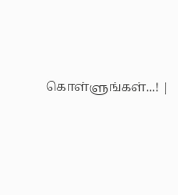கொள்ளுங்கள்...! |